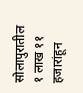सोलापुरातील १ लाख ११ हजारांहून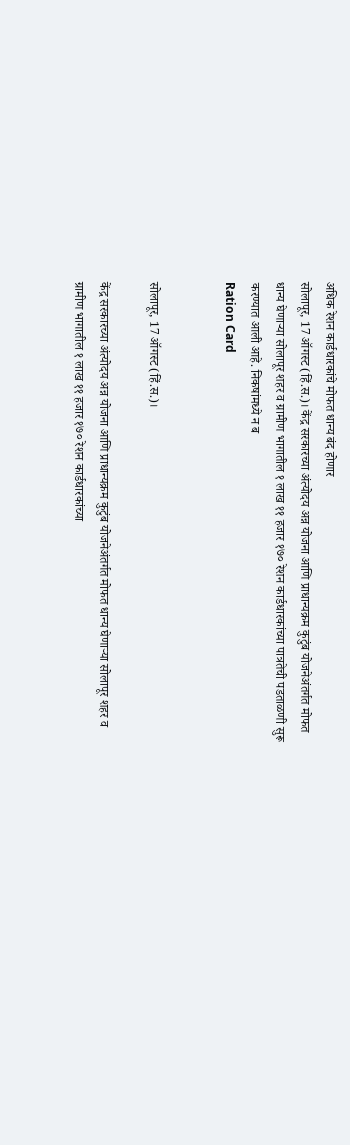अधिक रेशन कार्डधारकांचे मोफत धान्य बंद होणार
सोलापूर, 17 ऑगस्ट (हिं.स.)। केंद्र सरकारच्या अंत्योदय अन्न योजना आणि प्राधान्यक्रम कुटुंब योजनेअंतर्गत मोफत धान्य घेणाऱ्या सोलापूर शहर व ग्रामीण भागातील १ लाख ११ हजार १७० रेशन कार्डधारकांच्या पात्रतेची पडताळणी सुरू करण्यात आली आहे. निकषांमध्ये न ब
Ration Card


सोलापूर, 17 ऑगस्ट (हिं.स.)।

केंद्र सरकारच्या अंत्योदय अन्न योजना आणि प्राधान्यक्रम कुटुंब योजनेअंतर्गत मोफत धान्य घेणाऱ्या सोलापूर शहर व ग्रामीण भागातील १ लाख ११ हजार १७० रेशन कार्डधारकांच्या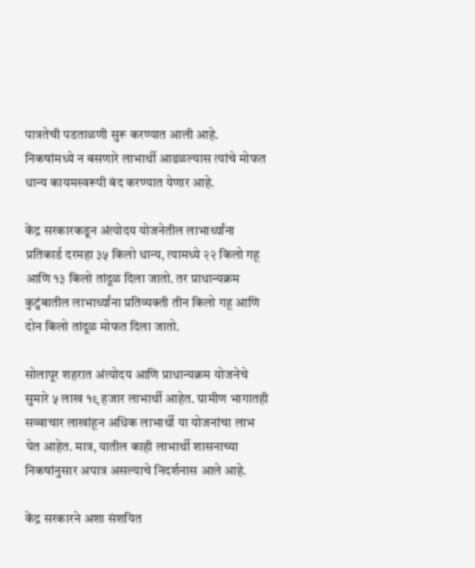पात्रतेची पडताळणी सुरू करण्यात आली आहे. निकषांमध्ये न बसणारे लाभार्थी आढळल्यास त्यांचे मोफत धान्य कायमस्वरूपी बंद करण्यात येणार आहे.

केंद्र सरकारकडून अंत्योदय योजनेतील लाभार्थ्यांना प्रतिकार्ड दरमहा ३५ किलो धान्य, त्यामध्ये २२ किलो गहू आणि १३ किलो तांदूळ दिला जातो. तर प्राधान्यक्रम कुटुंबातील लाभार्थ्यांना प्रतिव्यक्ती तीन किलो गहू आणि दोन किलो तांदूळ मोफत दिला जातो.

सोलापूर शहरात अंत्योदय आणि प्राधान्यक्रम योजनेचे सुमारे ५ लाख १९ हजार लाभार्थी आहेत. ग्रामीण भागातही सव्वाचार लाखांहून अधिक लाभार्थी या योजनांचा लाभ घेत आहेत. मात्र, यातील काही लाभार्थी शासनाच्या निकषांनुसार अपात्र असल्याचे निदर्शनास आले आहे.

केंद्र सरकारने अशा संशयित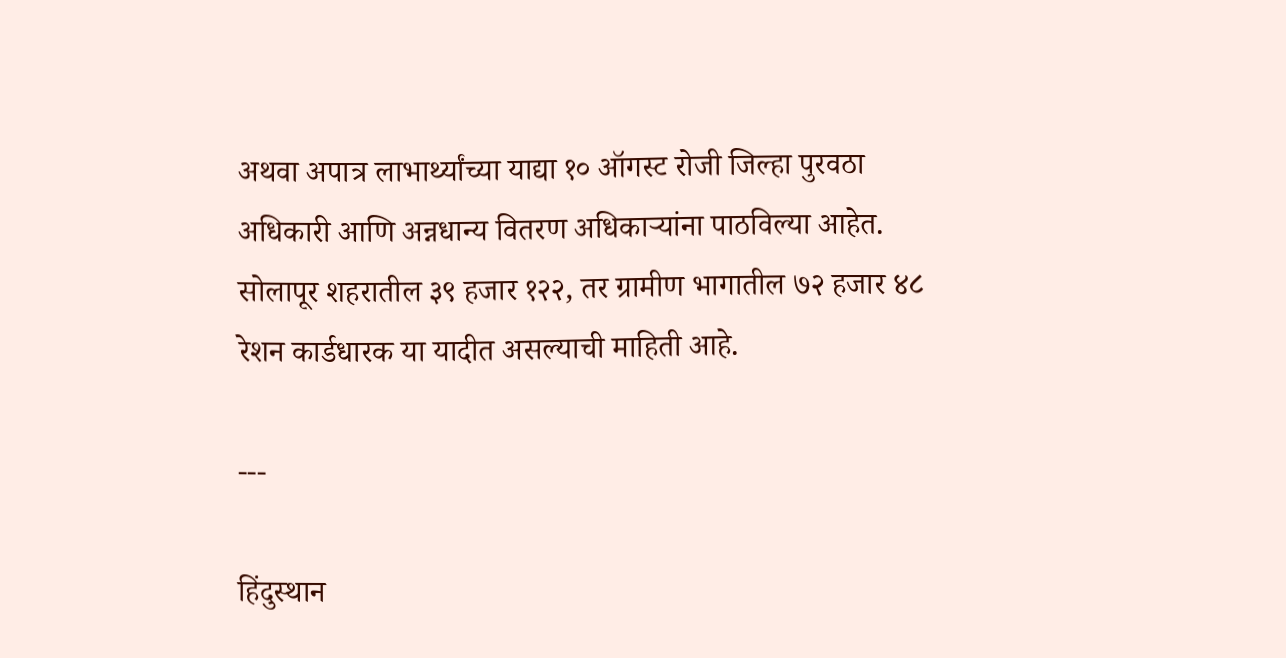अथवा अपात्र लाभार्थ्यांच्या याद्या १० ऑगस्ट रोजी जिल्हा पुरवठा अधिकारी आणि अन्नधान्य वितरण अधिकाऱ्यांना पाठविल्या आहेत. सोलापूर शहरातील ३९ हजार १२२, तर ग्रामीण भागातील ७२ हजार ४८ रेशन कार्डधारक या यादीत असल्याची माहिती आहे.

---

हिंदुस्थान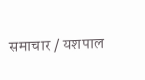समाचार / यशपाल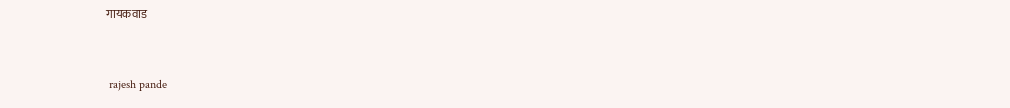गायकवाड


 rajesh pande